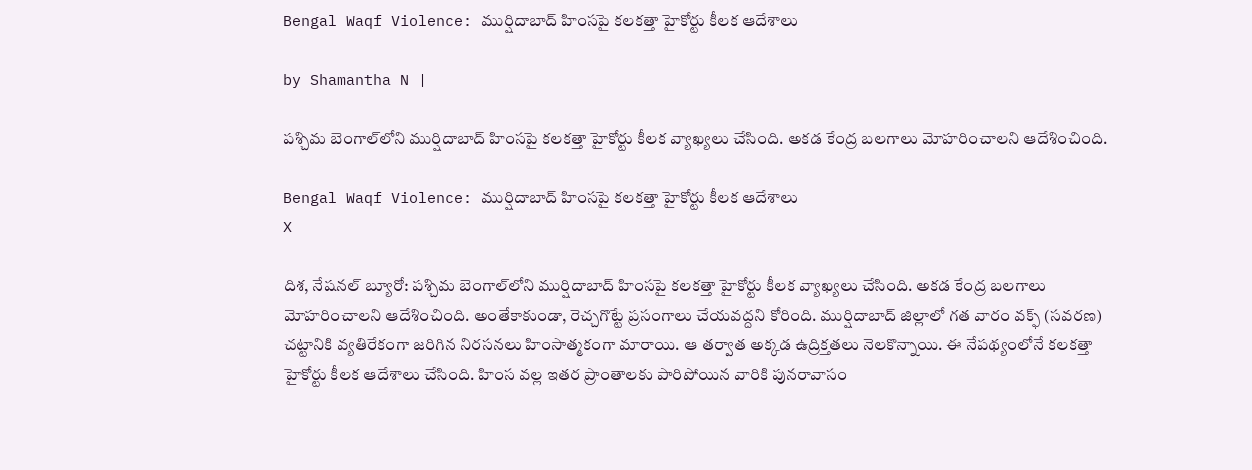Bengal Waqf Violence: ముర్షిదాబాద్ హింసపై కలకత్తా హైకోర్టు కీలక ఆదేశాలు

by Shamantha N |

పశ్చిమ బెంగాల్‌లోని ముర్షిదాబాద్ హింసపై కలకత్తా హైకోర్టు కీలక వ్యాఖ్యలు చేసింది. అకడ కేంద్ర బలగాలు మోహరించాలని ఆదేశించింది.

Bengal Waqf Violence: ముర్షిదాబాద్ హింసపై కలకత్తా హైకోర్టు కీలక ఆదేశాలు
X

దిశ, నేషనల్ బ్యూరో: పశ్చిమ బెంగాల్‌లోని ముర్షిదాబాద్ హింసపై కలకత్తా హైకోర్టు కీలక వ్యాఖ్యలు చేసింది. అకడ కేంద్ర బలగాలు మోహరించాలని ఆదేశించింది. అంతేకాకుండా, రెచ్చగొట్టే ప్రసంగాలు చేయవద్దని కోరింది. ముర్షిదాబాద్ జిల్లాలో గత వారం వక్ఫ్ (సవరణ) చట్టానికి వ్యతిరేకంగా జరిగిన నిరసనలు హింసాత్మకంగా మారాయి. ఆ తర్వాత అక్కడ ఉద్రిక్తతలు నెలకొన్నాయి. ఈ నేపథ్యంలోనే కలకత్తా హైకోర్టు కీలక ఆదేశాలు చేసింది. హింస వల్ల ఇతర ప్రాంతాలకు పారిపోయిన వారికి పునరావాసం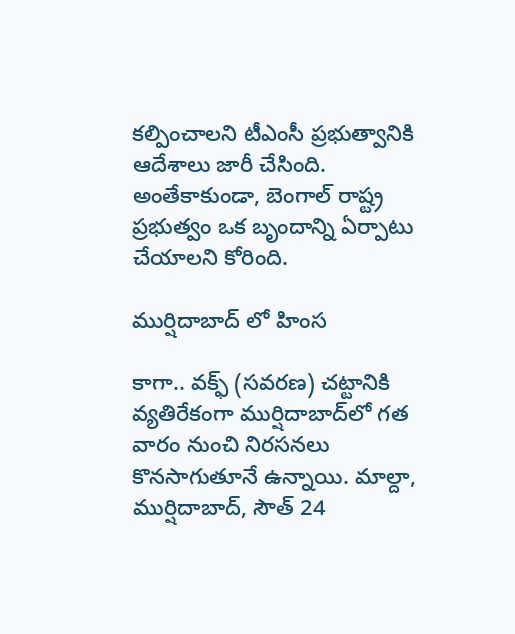కల్పించాలని టీఎంసీ ప్రభుత్వానికి ఆదేశాలు జారీ చేసింది. అంతేకాకుండా, బెంగాల్ రాష్ట్ర ప్రభుత్వం ఒక బృందాన్ని ఏర్పాటు చేయాలని కోరింది.

ముర్షిదాబాద్ లో హింస

కాగా.. వక్ఫ్ (సవరణ) చట్టానికి వ్యతిరేకంగా ముర్షిదాబాద్‌లో గత వారం నుంచి నిరసనలు కొనసాగుతూనే ఉన్నాయి. మాల్దా, ముర్షిదాబాద్, సౌత్ 24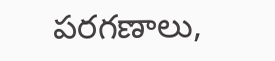పరగణాలు,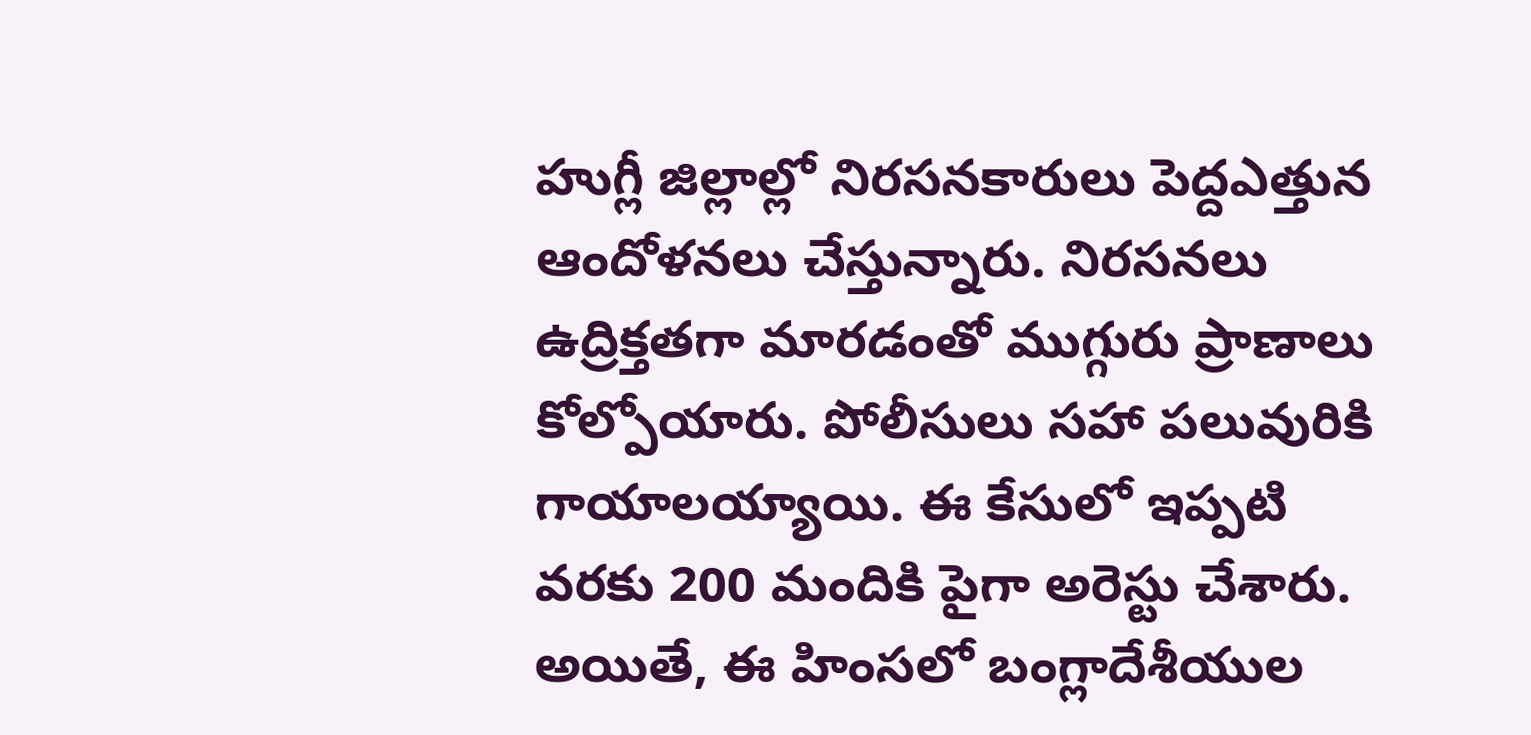హుగ్లీ జిల్లాల్లో నిరసనకారులు పెద్దఎత్తున ఆందోళనలు చేస్తున్నారు. నిరసనలు ఉద్రిక్తతగా మారడంతో ముగ్గురు ప్రాణాలు కోల్పోయారు. పోలీసులు సహా పలువురికి గాయాలయ్యాయి. ఈ కేసులో ఇప్పటి వరకు 200 మందికి పైగా అరెస్టు చేశారు. అయితే, ఈ హింసలో బంగ్లాదేశీయుల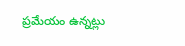ప్రమేయం ఉన్నట్లు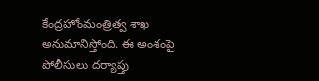కేంద్రహోంమంత్రిత్వ శాఖ అనుమానిస్తోంది. ఈ అంశంపై పోలీసులు దర్యాప్తు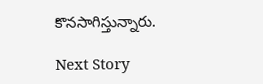కొనసాగిస్తున్నారు.

Next Story